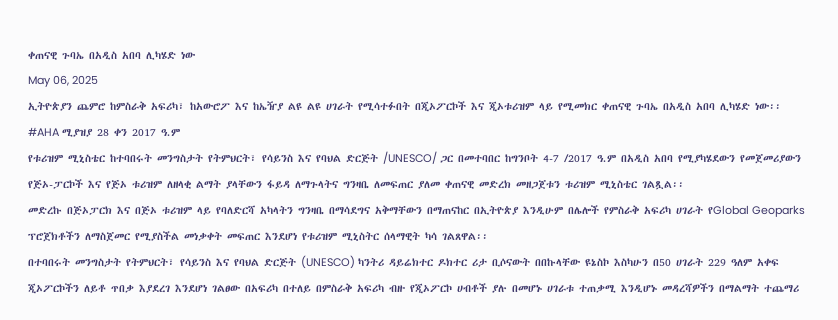ቀጠናዊ ጉባኤ በአዲስ አበባ ሊካሄድ ነው
May 06, 2025
ኢትዮጵያን ጨምሮ ከምስራቅ አፍሪካ፣ ከአውሮፖ እና ከኤዥያ ልዩ ልዩ ሀገራት የሚሳተፉበት በጂኦፖርኮች እና ጂኦቱሪዝም ላይ የሚመክር ቀጠናዊ ጉባኤ በአዲስ አበባ ሊካሄድ ነው፡፡
#AHA ሚያዝያ 28 ቀን 2017 ዓ.ም
የቱሪዝም ሚኒስቴር ከተባበሩት መንግስታት የትምህርት፣ የሳይንስ እና የባህል ድርጅት /UNESCO/ ጋር በመተባበር ከግንቦት 4-7 /2017 ዓ.ም በአዲስ አበባ የሚያካሄደውን የመጀመሪያውን የጅኦ-ፓርኮች እና የጅኦ ቱሪዝም ለዘላቂ ልማት ያላቸውን ፋይዳ ለማጉላትና ግንዛቤ ለመፍጠር ያለመ ቀጠናዊ መድረክ መዘጋጀቱን ቱሪዝም ሚኒስቴር ገልጿል፡፡
መድረኩ በጅኦፓርክ እና በጅኦ ቱሪዝም ላይ የባለድርሻ አካላትን ግንዛቤ በማሳደግና አቅማቸውን በማጠናከር በኢትዮጵያ እንዲሁም በሌሎች የምስራቅ አፍሪካ ሀገራት የGlobal Geoparks ፕሮጀክቶችን ለማስጀመር የሚያስችል መነቃቀት መፍጠር እንደሆነ የቱሪዝም ሚኒስትር ሰላማዊት ካሳ ገልጸዋል፡፡
በተባበሩት መንግስታት የትምህርት፣ የሳይንስ እና የባህል ድርጅት (UNESCO) ካንትሪ ዳይሬክተር ዶክተር ሪታ ቢሶናውት በበኩላቸው ዩኔስኮ እስካሁን በ50 ሀገራት 229 ዓለም አቀፍ ጂኦፖርኮችን ለይቶ ጥበቃ እያደረገ እንደሆነ ገልፀው በአፍሪካ በተለይ በምስራቅ አፍሪካ ብዙ የጂኦፖርኮ ሀብቶች ያሉ በመሆኑ ሀገራቱ ተጠቃሚ እንዲሆኑ መዳረሻዎችን በማልማት ተጨማሪ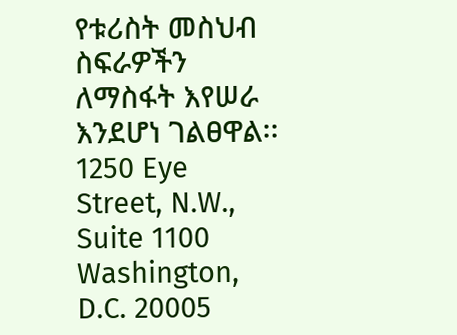የቱሪስት መስህብ ስፍራዎችን ለማስፋት እየሠራ እንደሆነ ገልፀዋል፡፡
1250 Eye Street, N.W., Suite 1100
Washington, D.C. 20005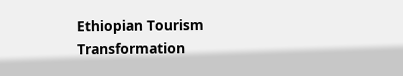Ethiopian Tourism Transformation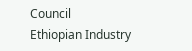Council
Ethiopian Industry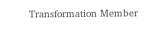Transformation Member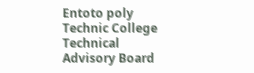Entoto poly Technic College Technical Advisory Board